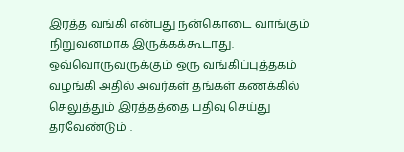இரத்த வங்கி என்பது நன்கொடை வாங்கும் நிறுவனமாக இருக்கக்கூடாது. ஒவ்வொருவருக்கும் ஒரு வங்கிப்புத்தகம் வழங்கி அதில் அவர்கள் தங்கள் கணக்கில் செலுத்தும் இரத்தத்தை பதிவு செய்து தரவேண்டும் .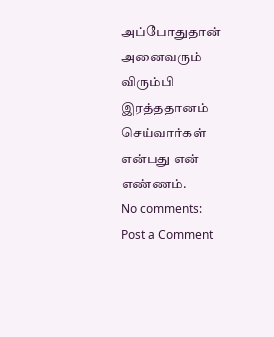அப்போதுதான் அனைவரும் விரும்பி இரத்ததானம் செய்வார்கள் என்பது என் எண்ணம்.
No comments:
Post a Comment